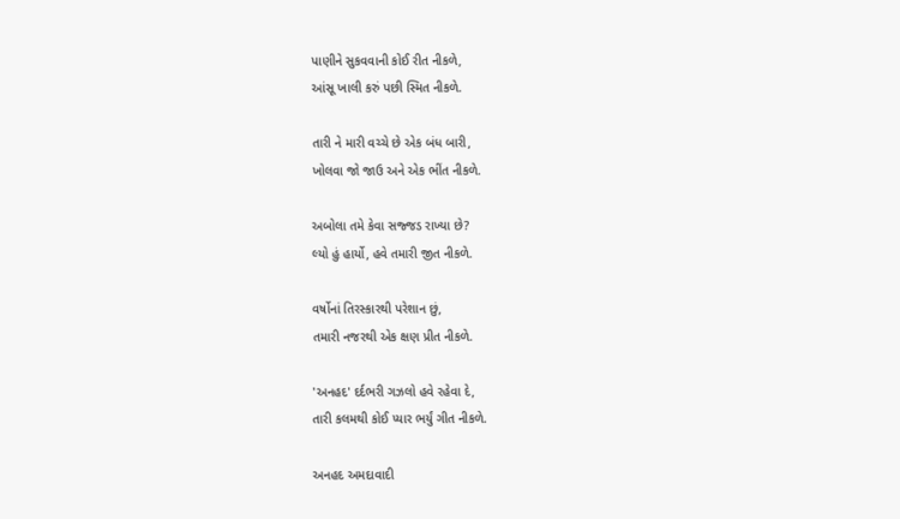પાણીને સુકવવાની કોઈ રીત નીકળે,
આંસૂ ખાલી કરું પછી સ્મિત નીકળે.

તારી ને મારી વચ્ચે છે એક બંધ બારી,
ખોલવા જો જાઉ અને એક ભીંત નીકળે.

અબોલા તમે કેવા સજ્જડ રાખ્યા છે?
લ્યો હું હાર્યો, હવે તમારી જીત નીકળે.

વર્ષોનાં તિરસ્કારથી પરેશાન છું,
તમારી નજરથી એક ક્ષણ પ્રીત નીકળે.

'અનહદ' દર્દભરી ગઝલો હવે રહેવા દે,
તારી કલમથી કોઈ પ્યાર ભર્યું ગીત નીકળે.

અનહદ અમદાવાદી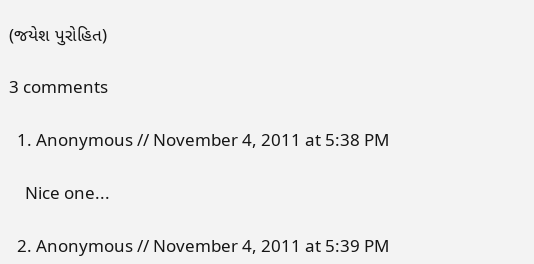(જયેશ પુરોહિત)

3 comments

  1. Anonymous // November 4, 2011 at 5:38 PM

    Nice one...

  2. Anonymous // November 4, 2011 at 5:39 PM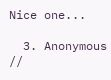Nice one...

  3. Anonymous //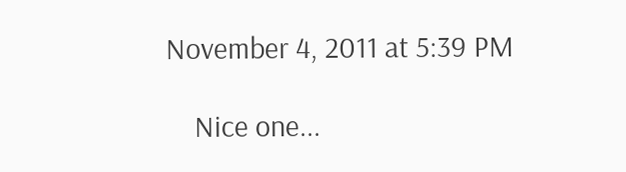November 4, 2011 at 5:39 PM

    Nice one...